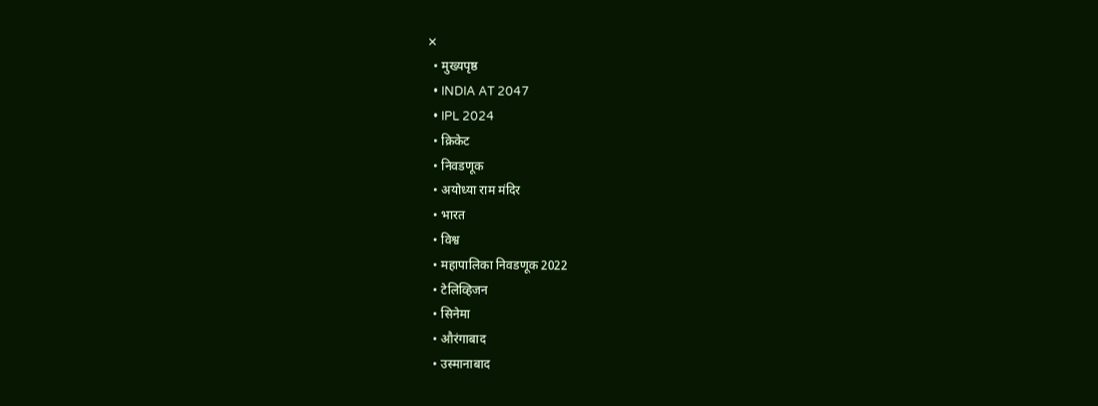✕
  • मुख्यपृष्ठ
  • INDIA AT 2047
  • IPL 2024
  • क्रिकेट
  • निवडणूक
  • अयोध्या राम मंदिर
  • भारत
  • विश्व
  • महापालिका निवडणूक 2022
  • टेलिव्हिजन
  • सिनेमा
  • औरंगाबाद
  • उस्मानाबाद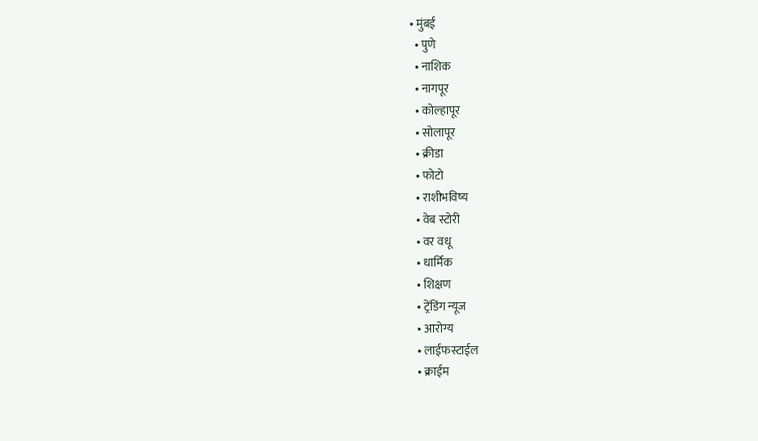• मुंबई
  • पुणे
  • नाशिक
  • नागपूर
  • कोल्हापूर
  • सोलापूर
  • क्रीडा
  • फोटो
  • राशीभविष्य
  • वेब स्टोरी
  • वर वधू
  • धार्मिक
  • शिक्षण
  • ट्रेंडिंग न्यूज
  • आरोग्य
  • लाईफस्टाईल
  • क्राईम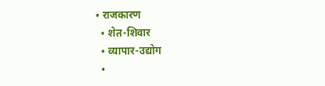• राजकारण
  • शेत-शिवार
  • व्यापार-उद्योग
  •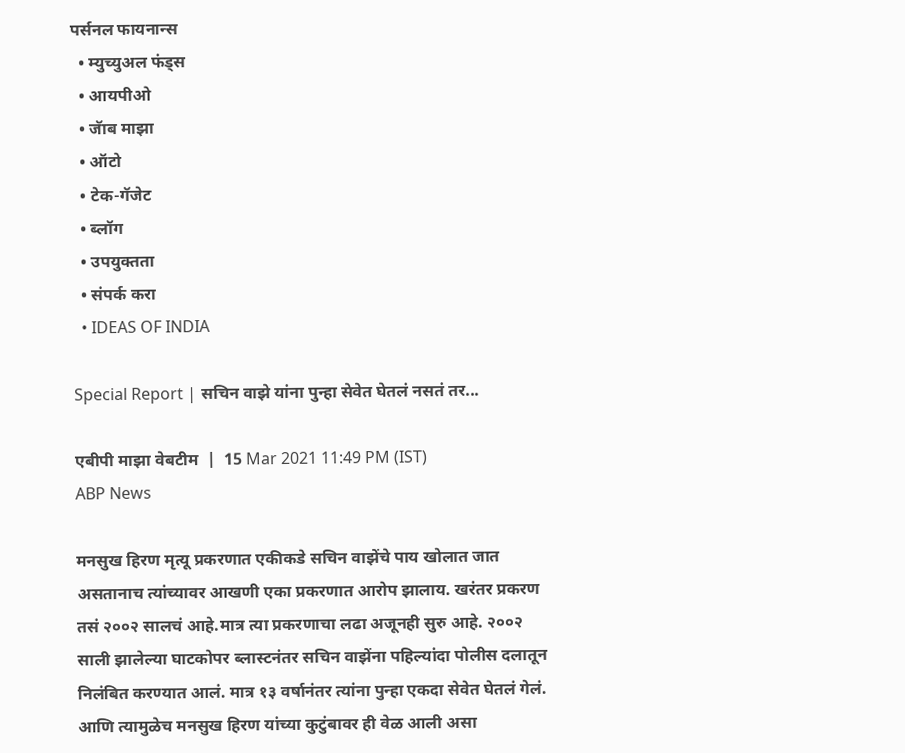पर्सनल फायनान्स
  • म्युच्युअल फंड्स
  • आयपीओ
  • जॅाब माझा
  • ऑटो
  • टेक-गॅजेट
  • ब्लॉग
  • उपयुक्तता
  • संपर्क करा
  • IDEAS OF INDIA

Special Report | सचिन वाझे यांना पुन्हा सेवेत घेतलं नसतं तर...

एबीपी माझा वेबटीम  |  15 Mar 2021 11:49 PM (IST)
ABP News

मनसुख हिरण मृत्यू प्रकरणात एकीकडे सचिन वाझेंचे पाय खोलात जात असतानाच त्यांच्यावर आखणी एका प्रकरणात आरोप झालाय. खरंतर प्रकरण तसं २००२ सालचं आहे.मात्र त्या प्रकरणाचा लढा अजूनही सुरु आहे. २००२ साली झालेल्या घाटकोपर ब्लास्टनंतर सचिन वाझेंना पहिल्यांदा पोलीस दलातून निलंबित करण्यात आलं. मात्र १३ वर्षानंतर त्यांना पुन्हा एकदा सेवेत घेतलं गेलं. आणि त्यामुळेच मनसुख हिरण यांच्या कुटुंबावर ही वेळ आली असा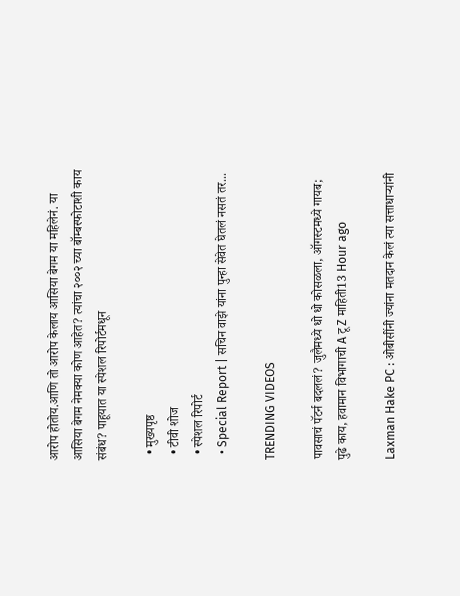आरोप होतोय.आणि तो आरोप केलाय आसिया बेगम या महिलेनं. या आसिया बेगम नेमक्या कोण आहेत? त्यांचा २००२ च्या बॉम्बस्फोटाशी काय संबंध? पाहूयात या स्पेशल रिपोर्टमधून

  • मुख्यपृष्ठ
  • टीवी शोज
  • स्पेशल रिपोर्ट
  • Special Report | सचिन वाझे यांना पुन्हा सेवेत घेतलं नसतं तर...

TRENDING VIDEOS

पावसाचं पॅटर्न बदललं? जुलैमध्ये धो धो कोसळला, ऑगस्टमध्ये गायब; पुढे काय, हवामान विभागाची A टू Z माहिती13 Hour ago

Laxman Hake PC : ओबीसींनी ज्यांना मतदान केलं त्या सत्ताधाऱ्यांनी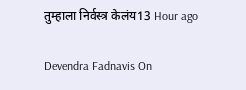तुम्हाला निर्वस्त्र केलंय13 Hour ago

Devendra Fadnavis On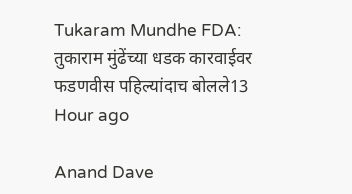Tukaram Mundhe FDA: तुकाराम मुंढेंच्या धडक कारवाईवर फडणवीस पहिल्यांदाच बोलले13 Hour ago

Anand Dave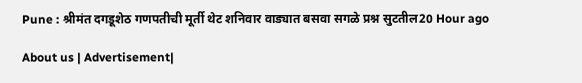Pune : श्रीमंत दगडूशेठ गणपतीची मूर्ती थेट शनिवार वाड्यात बसवा सगळे प्रश्न सुटतील20 Hour ago

About us | Advertisement|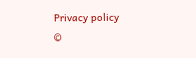Privacy policy
©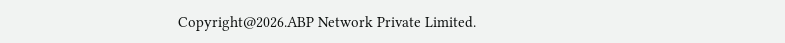Copyright@2026.ABP Network Private Limited.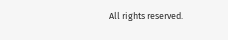All rights reserved.